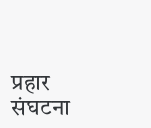प्रहार संघटना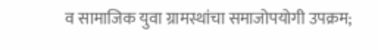व सामाजिक युवा ग्रामस्थांचा समाजोपयोगी उपक्रम;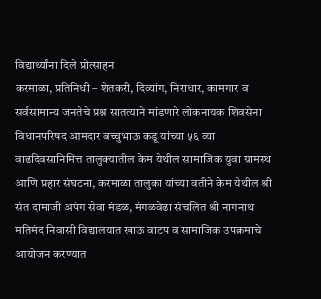विद्यार्थ्यांना दिले प्रोत्साहन
करमाळा, प्रतिनिधी – शेतकरी, दिव्यांग, निराधार, कामगार व सर्वसामान्य जनतेचे प्रश्न सातत्याने मांडणारे लोकनायक शिवसेना विधानपरिषद आमदार बच्चुभाऊ कडू यांच्या ५६ व्या वाढदिवसानिमित्त तालुक्यातील केम येथील सामाजिक युवा ग्रामस्थ आणि प्रहार संघटना, करमाळा तालुका यांच्या वतीने केम येथील श्री संत दामाजी अपंग सेवा मंडळ, मंगळवेढा संचलित श्री नागनाथ मतिमंद निवासी विद्यालयात खाऊ वाटप व सामाजिक उपक्रमाचे आयोजन करण्यात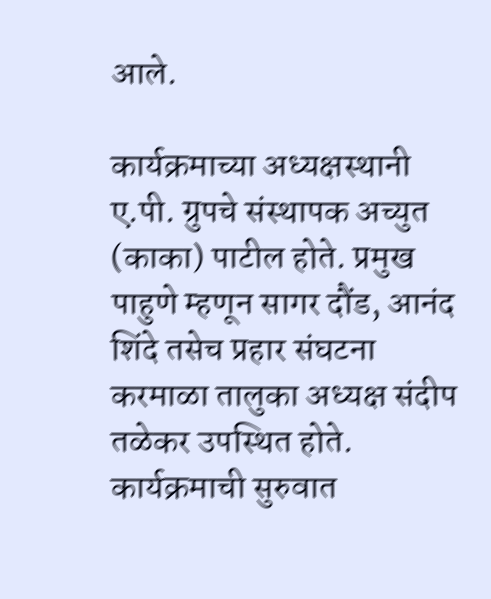आले.

कार्यक्रमाच्या अध्यक्षस्थानी ए.पी. ग्रुपचे संस्थापक अच्युत (काका) पाटील होते. प्रमुख पाहुणे म्हणून सागर दौंड, आनंद शिंदे तसेच प्रहार संघटना करमाळा तालुका अध्यक्ष संदीप तळेकर उपस्थित होते.
कार्यक्रमाची सुरुवात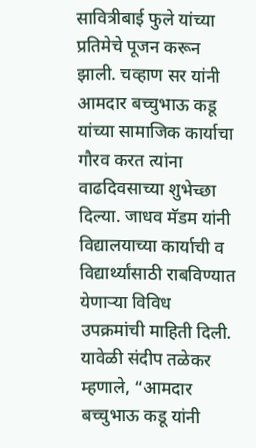सावित्रीबाई फुले यांच्या प्रतिमेचे पूजन करून झाली. चव्हाण सर यांनी आमदार बच्चुभाऊ कडू यांच्या सामाजिक कार्याचा गौरव करत त्यांना वाढदिवसाच्या शुभेच्छा दिल्या. जाधव मॅडम यांनी विद्यालयाच्या कार्याची व विद्यार्थ्यांसाठी राबविण्यात येणाऱ्या विविध उपक्रमांची माहिती दिली.
यावेळी संदीप तळेकर म्हणाले, “आमदार बच्चुभाऊ कडू यांनी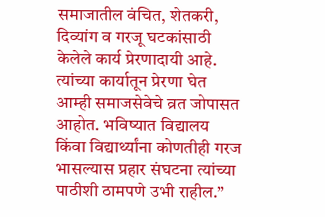समाजातील वंचित, शेतकरी, दिव्यांग व गरजू घटकांसाठी केलेले कार्य प्रेरणादायी आहे. त्यांच्या कार्यातून प्रेरणा घेत आम्ही समाजसेवेचे व्रत जोपासत आहोत. भविष्यात विद्यालय किंवा विद्यार्थ्यांना कोणतीही गरज भासल्यास प्रहार संघटना त्यांच्या पाठीशी ठामपणे उभी राहील.”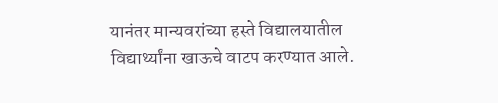यानंतर मान्यवरांच्या हस्ते विद्यालयातील विद्यार्थ्यांना खाऊचे वाटप करण्यात आले.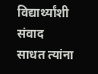विद्यार्थ्यांशी संवाद साधत त्यांना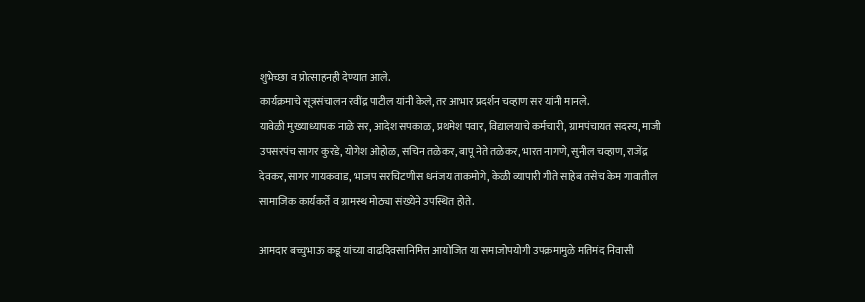शुभेच्छा व प्रोत्साहनही देण्यात आले.
कार्यक्रमाचे सूत्रसंचालन रवींद्र पाटील यांनी केले, तर आभार प्रदर्शन चव्हाण सर यांनी मानले.
यावेळी मुख्याध्यापक नाळे सर, आदेश सपकाळ, प्रथमेश पवार, विद्यालयाचे कर्मचारी, ग्रामपंचायत सदस्य, माजी उपसरपंच सागर कुरडे, योगेश ओहोळ, सचिन तळेकर, बापू नेते तळेकर, भारत नागणे, सुनील चव्हाण, राजेंद्र देवकर, सागर गायकवाड, भाजप सरचिटणीस धनंजय ताकमोगे, केळी व्यापारी गीते साहेब तसेच केम गावातील सामाजिक कार्यकर्ते व ग्रामस्थ मोठ्या संख्येने उपस्थित होते.

आमदार बच्चुभाऊ कडू यांच्या वाढदिवसानिमित्त आयोजित या समाजोपयोगी उपक्रमामुळे मतिमंद निवासी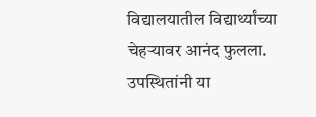विद्यालयातील विद्यार्थ्यांच्या चेहऱ्यावर आनंद फुलला. उपस्थितांनी या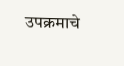उपक्रमाचे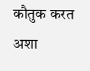कौतुक करत अशा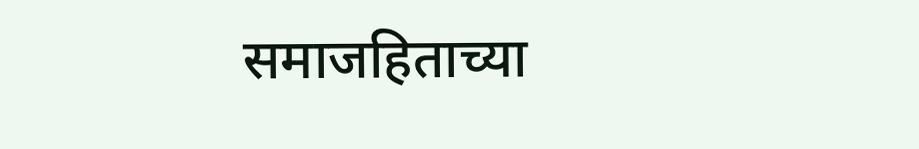समाजहिताच्या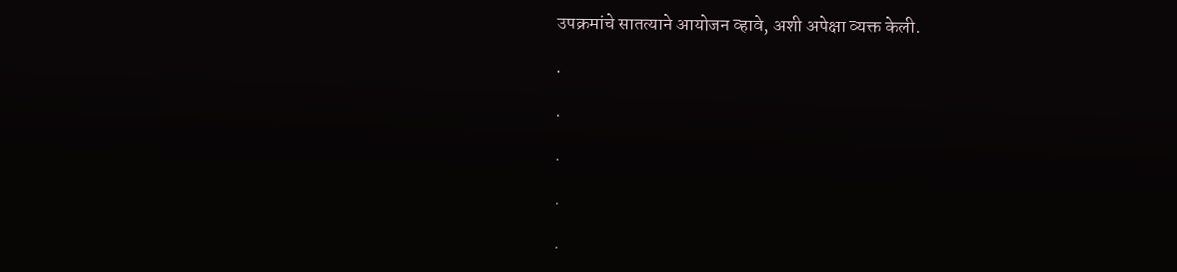उपक्रमांचे सातत्याने आयोजन व्हावे, अशी अपेक्षा व्यक्त केली.

.

.

.

.

.